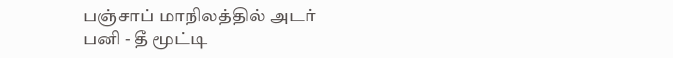பஞ்சாப் மாநிலத்தில் அடர் பனி - தீ மூட்டி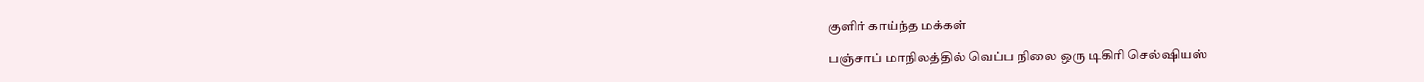குளிர் காய்ந்த மக்கள்

பஞ்சாப் மாநிலத்தில் வெப்ப நிலை ஒரு டிகிரி செல்ஷியஸ்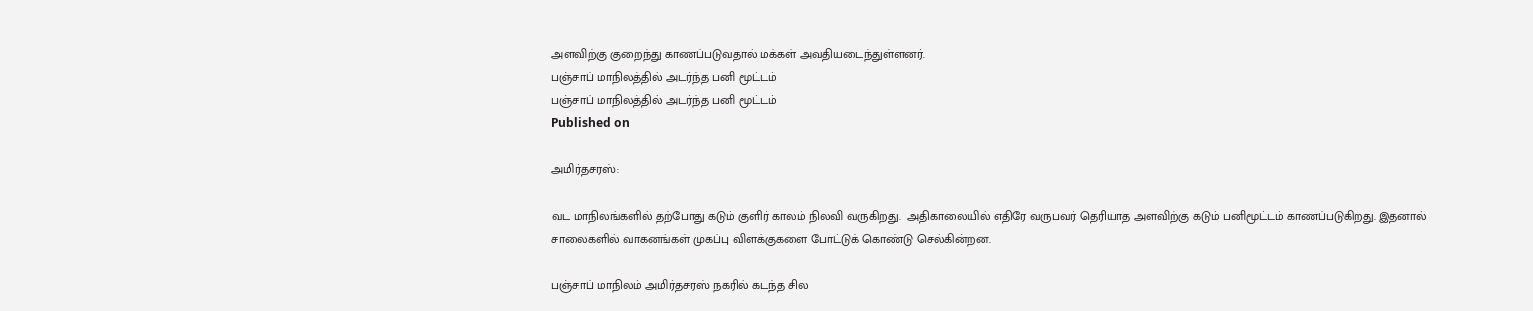அளவிற்கு குறைந்து காணப்படுவதால் மக்கள் அவதியடைந்துள்ளனர்.
பஞ்சாப் மாநிலத்தில் அடர்ந்த பனி மூட்டம்
பஞ்சாப் மாநிலத்தில் அடர்ந்த பனி மூட்டம்
Published on

அமிர்தசரஸ்:

வட மாநிலங்களில் தற்போது கடும் குளிர் காலம் நிலவி வருகிறது.  அதிகாலையில் எதிரே வருபவர் தெரியாத அளவிற்கு கடும் பனிமூட்டம் காணப்படுகிறது. இதனால் சாலைகளில் வாகனங்கள் முகப்பு விளக்குகளை போட்டுக் கொண்டு செல்கின்றன.

பஞ்சாப் மாநிலம் அமிர்தசரஸ் நகரில் கடந்த சில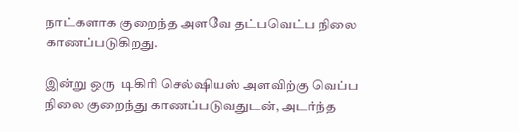நாட்களாக குறைந்த அளவே தட்பவெட்ப நிலை காணப்படுகிறது.

இன்று ஒரு  டிகிரி செல்ஷியஸ் அளவிற்கு வெப்ப நிலை குறைந்து காணப்படுவதுடன், அடர்ந்த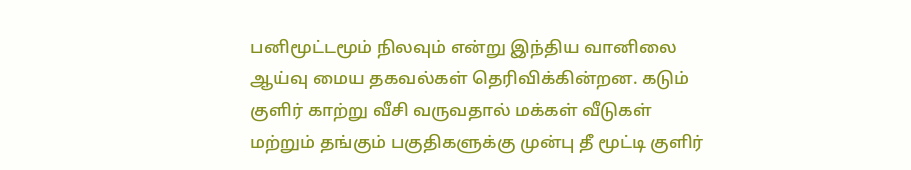பனிமூட்டமூம் நிலவும் என்று இந்திய வானிலை ஆய்வு மைய தகவல்கள் தெரிவிக்கின்றன. கடும் குளிர் காற்று வீசி வருவதால் மக்கள் வீடுகள் மற்றும் தங்கும் பகுதிகளுக்கு முன்பு தீ மூட்டி குளிர்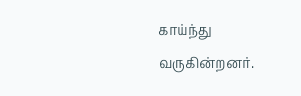காய்ந்து வருகின்றனர்.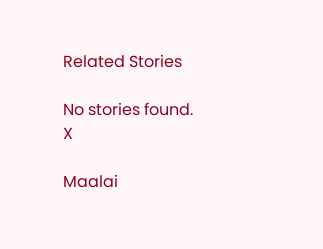Related Stories

No stories found.
X

Maalai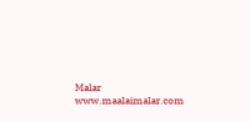Malar
www.maalaimalar.com